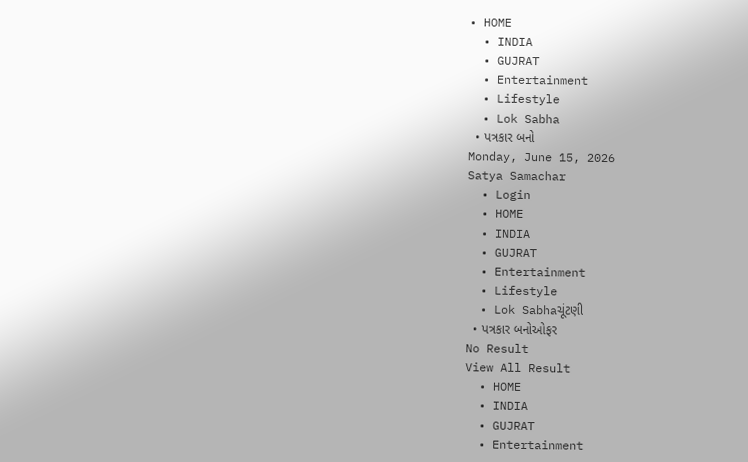• HOME
  • INDIA
  • GUJRAT
  • Entertainment
  • Lifestyle
  • Lok Sabha
  • પત્રકાર બનો
Monday, June 15, 2026
Satya Samachar
  • Login
  • HOME
  • INDIA
  • GUJRAT
  • Entertainment
  • Lifestyle
  • Lok Sabhaચૂંટણી
  • પત્રકાર બનોઓફર
No Result
View All Result
  • HOME
  • INDIA
  • GUJRAT
  • Entertainment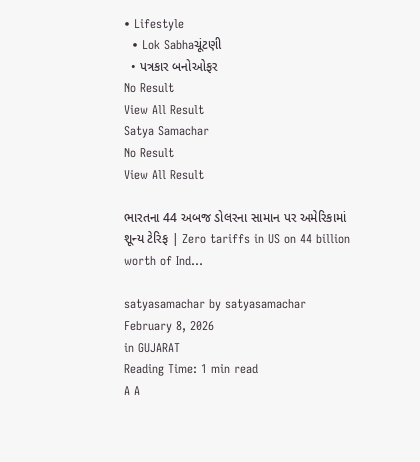• Lifestyle
  • Lok Sabhaચૂંટણી
  • પત્રકાર બનોઓફર
No Result
View All Result
Satya Samachar
No Result
View All Result

ભારતના 44 અબજ ડોલરના સામાન પર અમેરિકામાં શૂન્ય ટેરિફ | Zero tariffs in US on 44 billion worth of Ind…

satyasamachar by satyasamachar
February 8, 2026
in GUJARAT
Reading Time: 1 min read
A A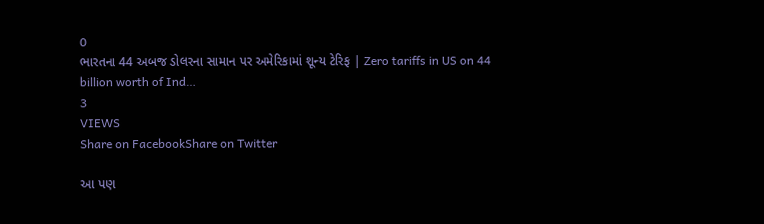0
ભારતના 44 અબજ ડોલરના સામાન પર અમેરિકામાં શૂન્ય ટેરિફ | Zero tariffs in US on 44 billion worth of Ind…
3
VIEWS
Share on FacebookShare on Twitter

આ પણ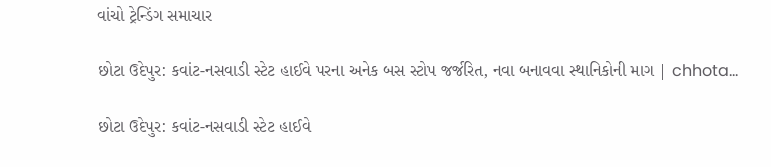વાંચો ટ્રેન્ડિંગ સમાચાર

છોટા ઉદેપુર: કવાંટ-નસવાડી સ્ટેટ હાઈવે પરના અનેક બસ સ્ટોપ જર્જરિત, નવા બનાવવા સ્થાનિકોની માગ | chhota…

છોટા ઉદેપુર: કવાંટ-નસવાડી સ્ટેટ હાઈવે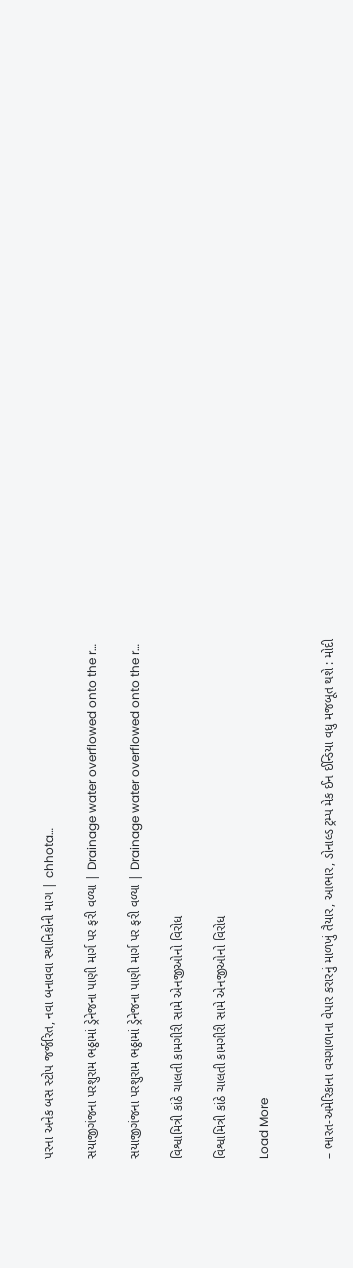પરના અનેક બસ સ્ટોપ જર્જરિત, નવા બનાવવા સ્થાનિકોની માગ | chhota…

સયાજીગંજના પરશુરામ ભઠ્ઠામાં ડ્રેનેજના પાણી માર્ગ પર ફરી વળ્યા | Drainage water overflowed onto the r…

સયાજીગંજના પરશુરામ ભઠ્ઠામાં ડ્રેનેજના પાણી માર્ગ પર ફરી વળ્યા | Drainage water overflowed onto the r…

વિશ્વામિત્રી કાંઠે ચાલતી કામગીરી સામે એનજીઓનો વિરોધ

વિશ્વામિત્રી કાંઠે ચાલતી કામગીરી સામે એનજીઓનો વિરોધ

Load More


– ભારત-અમેરિકાના વચગાળાના વેપાર કરારનું માળખું તૈયાર, આભાર, ડોનાલ્ડ ટ્રમ્પ મેક ઈન ઈન્ડિયા વધુ મજબૂત થશે : મોદી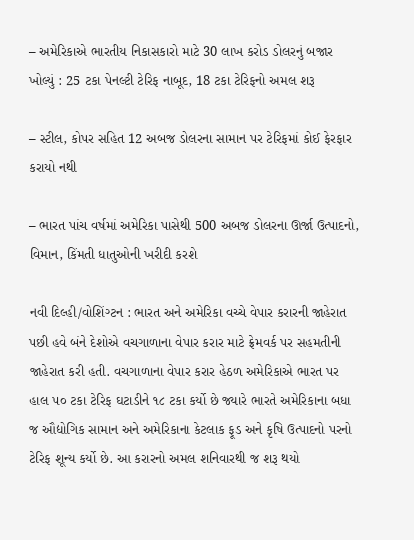– અમેરિકાએ ભારતીય નિકાસકારો માટે 30 લાખ કરોડ ડોલરનું બજાર ખોલ્યું : 25 ટકા પેનલ્ટી ટેરિફ નાબૂદ, 18 ટકા ટેરિફનો અમલ શરૂ

– સ્ટીલ, કોપર સહિત 12 અબજ ડોલરના સામાન પર ટેરિફમાં કોઈ ફેરફાર કરાયો નથી

– ભારત પાંચ વર્ષમાં અમેરિકા પાસેથી 500 અબજ ડોલરના ઊર્જા ઉત્પાદનો, વિમાન, કિંમતી ધાતુઓની ખરીદી કરશે

નવી દિલ્હી/વોશિંગ્ટન : ભારત અને અમેરિકા વચ્ચે વેપાર કરારની જાહેરાત પછી હવે બંને દેશોએ વચગાળાના વેપાર કરાર માટે ફ્રેમવર્ક પર સહમતીની જાહેરાત કરી હતી. વચગાળાના વેપાર કરાર હેઠળ અમેરિકાએ ભારત પર હાલ ૫૦ ટકા ટેરિફ ઘટાડીને ૧૮ ટકા કર્યો છે જ્યારે ભારતે અમેરિકાના બધા જ ઔદ્યોગિક સામાન અને અમેરિકાના કેટલાક ફૂડ અને કૃષિ ઉત્પાદનો પરનો ટેરિફ શૂન્ય કર્યો છે. આ કરારનો અમલ શનિવારથી જ શરૂ થયો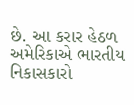છે. આ કરાર હેઠળ અમેરિકાએ ભારતીય નિકાસકારો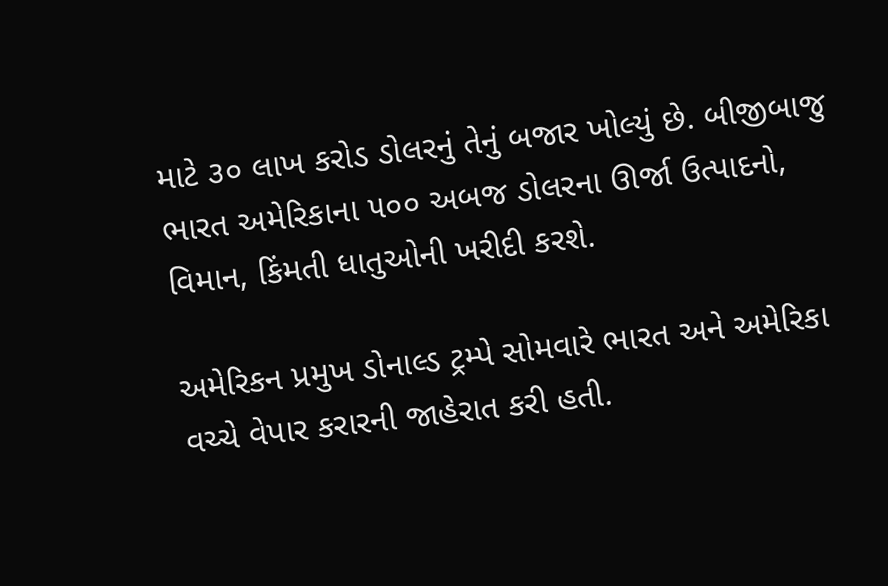માટે ૩૦ લાખ કરોડ ડોલરનું તેનું બજાર ખોલ્યું છે. બીજીબાજુ ભારત અમેરિકાના ૫૦૦ અબજ ડોલરના ઊર્જા ઉત્પાદનો, વિમાન, કિંમતી ધાતુઓની ખરીદી કરશે.

અમેરિકન પ્રમુખ ડોનાલ્ડ ટ્રમ્પે સોમવારે ભારત અને અમેરિકા વચ્ચે વેપાર કરારની જાહેરાત કરી હતી.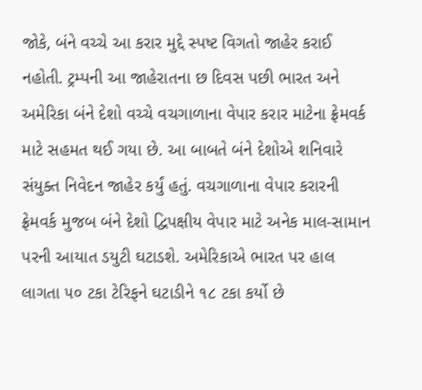જોકે, બંને વચ્ચે આ કરાર મુદ્દે સ્પષ્ટ વિગતો જાહેર કરાઈ નહોતી. ટ્રમ્પની આ જાહેરાતના છ દિવસ પછી ભારત અને અમેરિકા બંને દેશો વચ્ચે વચગાળાના વેપાર કરાર માટેના ફ્રેમવર્ક માટે સહમત થઈ ગયા છે. આ બાબતે બંને દેશોએ શનિવારે સંયુક્ત નિવેદન જાહેર કર્યું હતું. વચગાળાના વેપાર કરારની ફ્રેમવર્ક મુજબ બંને દેશો દ્વિપક્ષીય વેપાર માટે અનેક માલ-સામાન પરની આયાત ડયુટી ઘટાડશે. અમેરિકાએ ભારત પર હાલ લાગતા ૫૦ ટકા ટેરિફને ઘટાડીને ૧૮ ટકા કર્યો છે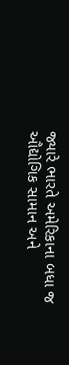જ્યારે ભારતે અમેરિકાના બધા જ ઔદ્યોગિક સામાન અને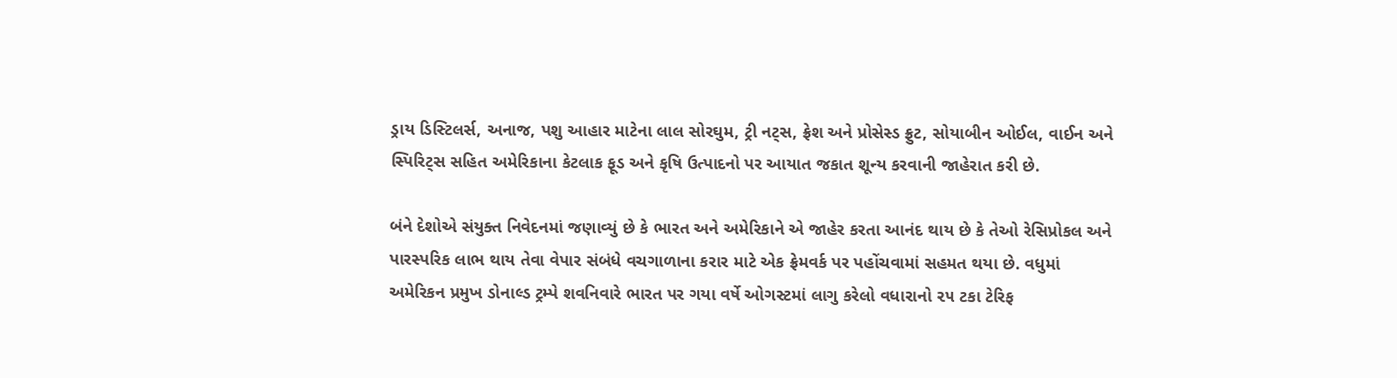ડ્રાય ડિસ્ટિલર્સ, અનાજ, પશુ આહાર માટેના લાલ સોરઘુમ, ટ્રી નટ્સ, ફ્રેશ અને પ્રોસેસ્ડ ફ્રુટ, સોયાબીન ઓઈલ, વાઈન અને સ્પિરિટ્સ સહિત અમેરિકાના કેટલાક ફૂડ અને કૃષિ ઉત્પાદનો પર આયાત જકાત શૂન્ય કરવાની જાહેરાત કરી છે.

બંને દેશોએ સંયુક્ત નિવેદનમાં જણાવ્યું છે કે ભારત અને અમેરિકાને એ જાહેર કરતા આનંદ થાય છે કે તેઓ રેસિપ્રોકલ અને પારસ્પરિક લાભ થાય તેવા વેપાર સંબંધે વચગાળાના કરાર માટે એક ફ્રેમવર્ક પર પહોંચવામાં સહમત થયા છે. વધુમાં અમેરિકન પ્રમુખ ડોનાલ્ડ ટ્રમ્પે શવનિવારે ભારત પર ગયા વર્ષે ઓગસ્ટમાં લાગુ કરેલો વધારાનો ૨૫ ટકા ટેરિફ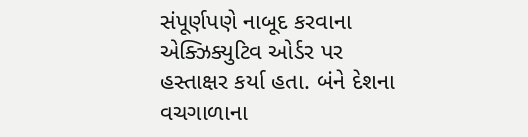સંપૂર્ણપણે નાબૂદ કરવાના એક્ઝિક્યુટિવ ઓર્ડર પર હસ્તાક્ષર કર્યા હતા. બંને દેશના વચગાળાના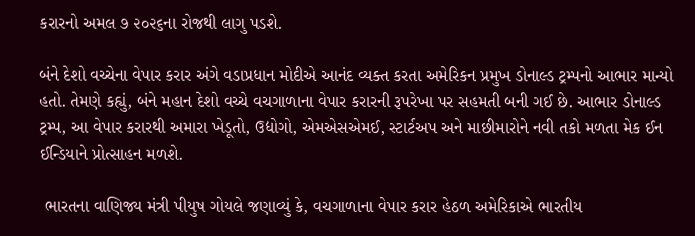કરારનો અમલ ૭ ૨૦૨૬ના રોજથી લાગુ પડશે.

બંને દેશો વચ્ચેના વેપાર કરાર અંગે વડાપ્રધાન મોદીએ આનંદ વ્યક્ત કરતા અમેરિકન પ્રમુખ ડોનાલ્ડ ટ્રમ્પનો આભાર માન્યો હતો. તેમણે કહ્યું, બંને મહાન દેશો વચ્ચે વચગાળાના વેપાર કરારની રૂપરેખા પર સહમતી બની ગઈ છે. આભાર ડોનાલ્ડ ટ્રમ્પ, આ વેપાર કરારથી અમારા ખેડૂતો, ઉદ્યોગો, એમએસએમઈ, સ્ટાર્ટઅપ અને માછીમારોને નવી તકો મળતા મેક ઈન ઈન્ડિયાને પ્રોત્સાહન મળશે.

 ભારતના વાણિજ્ય મંત્રી પીયુષ ગોયલે જણાવ્યું કે, વચગાળાના વેપાર કરાર હેઠળ અમેરિકાએ ભારતીય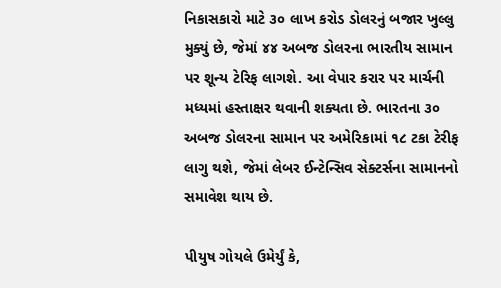નિકાસકારો માટે ૩૦ લાખ કરોડ ડોલરનું બજાર ખુલ્લુ મુક્યું છે, જેમાં ૪૪ અબજ ડોલરના ભારતીય સામાન પર શૂન્ય ટેરિફ લાગશે. આ વેપાર કરાર પર માર્ચની મધ્યમાં હસ્તાક્ષર થવાની શક્યતા છે. ભારતના ૩૦ અબજ ડોલરના સામાન પર અમેરિકામાં ૧૮ ટકા ટેરીફ લાગુ થશે, જેમાં લેબર ઈન્ટેન્સિવ સેક્ટર્સના સામાનનો સમાવેશ થાય છે.

પીયુષ ગોયલે ઉમેર્યું કે,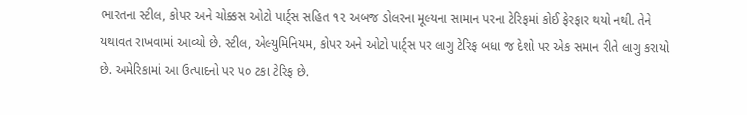ભારતના સ્ટીલ, કોપર અને ચોક્કસ ઓટો પાર્ટ્સ સહિત ૧૨ અબજ ડોલરના મૂલ્યના સામાન પરના ટેરિફમાં કોઈ ફેરફાર થયો નથી. તેને યથાવત રાખવામાં આવ્યો છે. સ્ટીલ, એલ્યુમિનિયમ, કોપર અને ઓટો પાર્ટ્સ પર લાગુ ટેરિફ બધા જ દેશો પર એક સમાન રીતે લાગુ કરાયો છે. અમેરિકામાં આ ઉત્પાદનો પર ૫૦ ટકા ટેરિફ છે.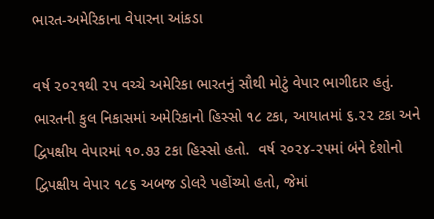ભારત-અમેરિકાના વેપારના આંકડા

વર્ષ ૨૦૨૧થી ૨૫ વચ્ચે અમેરિકા ભારતનું સૌથી મોટું વેપાર ભાગીદાર હતું. ભારતની કુલ નિકાસમાં અમેરિકાનો હિસ્સો ૧૮ ટકા, આયાતમાં ૬.૨૨ ટકા અને દ્વિપક્ષીય વેપારમાં ૧૦.૭૩ ટકા હિસ્સો હતો.  વર્ષ ૨૦૨૪-૨૫માં બંને દેશોનો દ્વિપક્ષીય વેપાર ૧૮૬ અબજ ડોલરે પહોંચ્યો હતો, જેમાં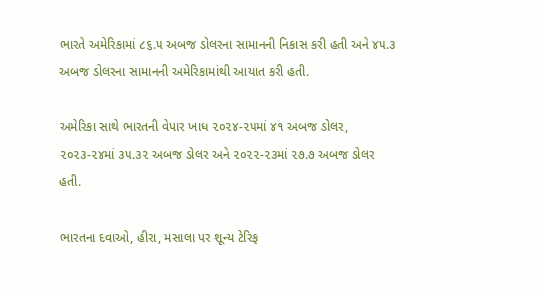ભારતે અમેરિકામાં ૮૬.૫ અબજ ડોલરના સામાનની નિકાસ કરી હતી અને ૪૫.૩ અબજ ડોલરના સામાનની અમેરિકામાંથી આયાત કરી હતી.

અમેરિકા સાથે ભારતની વેપાર ખાધ ૨૦૨૪-૨૫માં ૪૧ અબજ ડોલર, ૨૦૨૩-૨૪માં ૩૫.૩૨ અબજ ડોલર અને ૨૦૨૨-૨૩માં ૨૭.૭ અબજ ડોલર હતી.

ભારતના દવાઓ, હીરા, મસાલા પર શૂન્ય ટેરિફ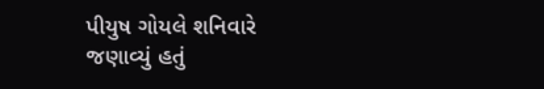પીયુષ ગોયલે શનિવારે જણાવ્યું હતું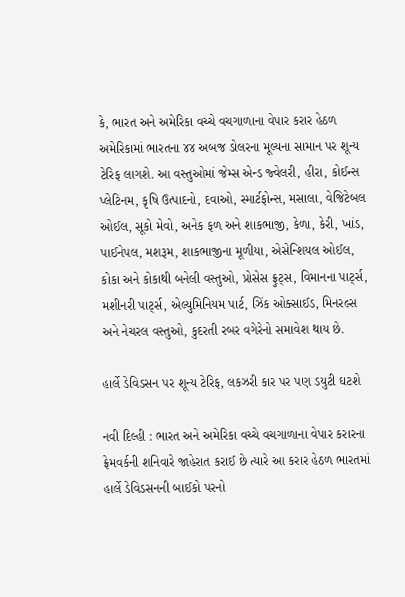કે, ભારત અને અમેરિકા વચ્ચે વચગાળાના વેપાર કરાર હેઠળ અમેરિકામાં ભારતના ૪૪ અબજ ડોલરના મૂલ્યના સામાન પર શૂન્ય ટેરિફ લાગશે. આ વસ્તુઓમાં જેમ્સ એન્ડ જ્વેલરી, હીરા, કોઈન્સ પ્લેટિનમ, કૃષિ ઉત્પાદનો, દવાઓ, સ્માર્ટફોન્સ, મસાલા, વેજિટેબલ ઓઈલ, સૂકો મેવો, અનેક ફળ અને શાકભાજી, કેળા, કેરી, ખાંડ, પાઈનેપલ, મશરૂમ, શાકભાજીના મૂળીયા, એસેન્શિયલ ઓઈલ, કોકા અને કોકાથી બનેલી વસ્તુઓ, પ્રોસેસ ફ્રુટ્સ, વિમાનના પાર્ટ્સ, મશીનરી પાર્ટ્સ, એલ્યુમિનિયમ પાર્ટ, ઝિંક ઓક્સાઈડ, મિનરલ્સ અને નેચરલ વસ્તુઓ, કુદરતી રબર વગેરેનો સમાવેશ થાય છે.

હાર્લે ડેવિડસન પર શૂન્ય ટેરિફ, લકઝરી કાર પર પણ ડયુટી ઘટશે

નવી દિલ્હી : ભારત અને અમેરિકા વચ્ચે વચગાળાના વેપાર કરારના ફ્રેમવર્કની શનિવારે જાહેરાત કરાઈ છે ત્યારે આ કરાર હેઠળ ભારતમાં હાર્લે ડેવિડસનની બાઈકો પરનો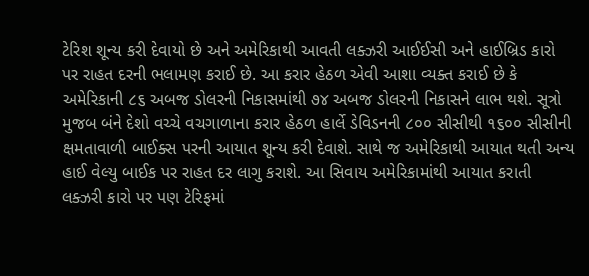ટેરિશ શૂન્ય કરી દેવાયો છે અને અમેરિકાથી આવતી લક્ઝરી આઈઈસી અને હાઈબ્રિડ કારો પર રાહત દરની ભલામણ કરાઈ છે. આ કરાર હેઠળ એવી આશા વ્યક્ત કરાઈ છે કે અમેરિકાની ૮૬ અબજ ડોલરની નિકાસમાંથી ૭૪ અબજ ડોલરની નિકાસને લાભ થશે. સૂત્રો મુજબ બંને દેશો વચ્ચે વચગાળાના કરાર હેઠળ હાર્લે ડેવિડનની ૮૦૦ સીસીથી ૧૬૦૦ સીસીની ક્ષમતાવાળી બાઈક્સ પરની આયાત શૂન્ય કરી દેવાશે. સાથે જ અમેરિકાથી આયાત થતી અન્ય હાઈ વેલ્યુ બાઈક પર રાહત દર લાગુ કરાશે. આ સિવાય અમેરિકામાંથી આયાત કરાતી લક્ઝરી કારો પર પણ ટેરિફમાં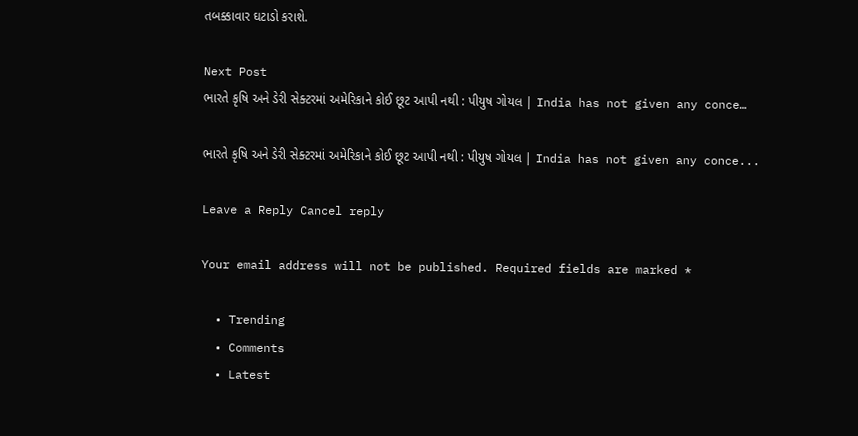તબક્કાવાર ઘટાડો કરાશે.

Next Post
ભારતે કૃષિ અને ડેરી સેક્ટરમાં અમેરિકાને કોઈ છૂટ આપી નથી : પીયુષ ગોયલ | India has not given any conce…

ભારતે કૃષિ અને ડેરી સેક્ટરમાં અમેરિકાને કોઈ છૂટ આપી નથી : પીયુષ ગોયલ | India has not given any conce...

Leave a Reply Cancel reply

Your email address will not be published. Required fields are marked *

  • Trending
  • Comments
  • Latest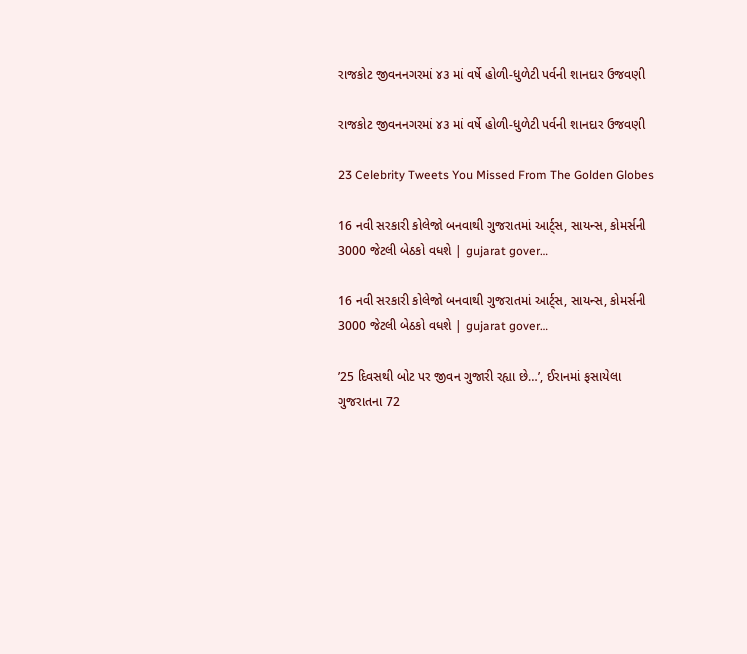રાજકોટ જીવનનગરમાં ૪૩ માં વર્ષે હોળી-ધુળેટી પર્વની શાનદાર ઉજવણી

રાજકોટ જીવનનગરમાં ૪૩ માં વર્ષે હોળી-ધુળેટી પર્વની શાનદાર ઉજવણી

23 Celebrity Tweets You Missed From The Golden Globes

16 નવી સરકારી કોલેજો બનવાથી ગુજરાતમાં આર્ટ્સ, સાયન્સ, કોમર્સની 3000 જેટલી બેઠકો વધશે | gujarat gover…

16 નવી સરકારી કોલેજો બનવાથી ગુજરાતમાં આર્ટ્સ, સાયન્સ, કોમર્સની 3000 જેટલી બેઠકો વધશે | gujarat gover…

’25 દિવસથી બોટ પર જીવન ગુજારી રહ્યા છે…’, ઈરાનમાં ફસાયેલા ગુજરાતના 72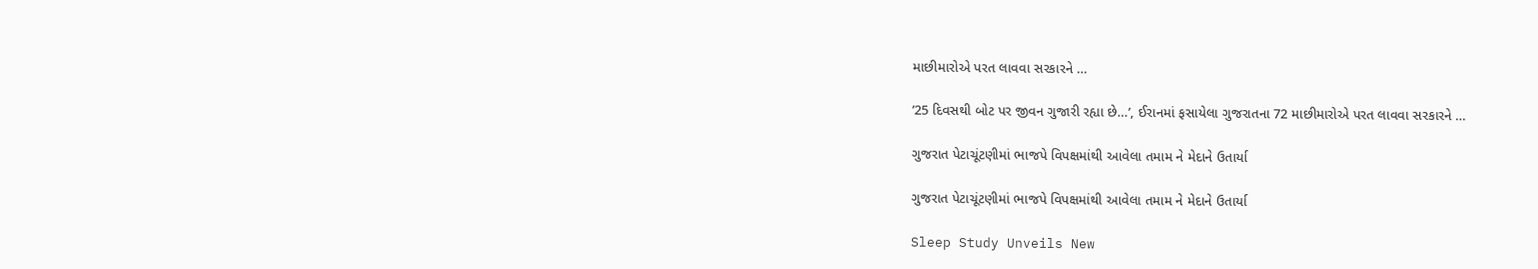માછીમારોએ પરત લાવવા સરકારને …

’25 દિવસથી બોટ પર જીવન ગુજારી રહ્યા છે…’, ઈરાનમાં ફસાયેલા ગુજરાતના 72 માછીમારોએ પરત લાવવા સરકારને …

ગુજરાત પેટાચૂંટણીમાં ભાજપે વિપક્ષમાંથી આવેલા તમામ ને મેદાને ઉતાર્યા

ગુજરાત પેટાચૂંટણીમાં ભાજપે વિપક્ષમાંથી આવેલા તમામ ને મેદાને ઉતાર્યા

Sleep Study Unveils New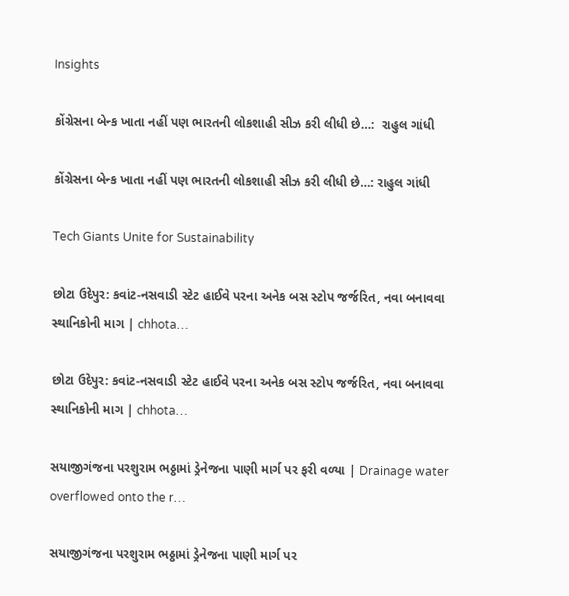Insights

કોંગ્રેસના બેન્ક ખાતા નહીં પણ ભારતની લોકશાહી સીઝ કરી લીધી છે…:  રાહુલ ગાંધી

કોંગ્રેસના બેન્ક ખાતા નહીં પણ ભારતની લોકશાહી સીઝ કરી લીધી છે…: રાહુલ ગાંધી

Tech Giants Unite for Sustainability

છોટા ઉદેપુર: કવાંટ-નસવાડી સ્ટેટ હાઈવે પરના અનેક બસ સ્ટોપ જર્જરિત, નવા બનાવવા સ્થાનિકોની માગ | chhota…

છોટા ઉદેપુર: કવાંટ-નસવાડી સ્ટેટ હાઈવે પરના અનેક બસ સ્ટોપ જર્જરિત, નવા બનાવવા સ્થાનિકોની માગ | chhota…

સયાજીગંજના પરશુરામ ભઠ્ઠામાં ડ્રેનેજના પાણી માર્ગ પર ફરી વળ્યા | Drainage water overflowed onto the r…

સયાજીગંજના પરશુરામ ભઠ્ઠામાં ડ્રેનેજના પાણી માર્ગ પર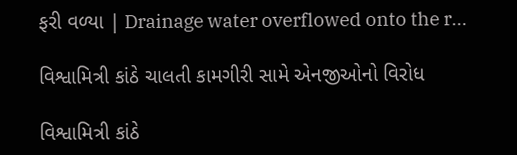ફરી વળ્યા | Drainage water overflowed onto the r…

વિશ્વામિત્રી કાંઠે ચાલતી કામગીરી સામે એનજીઓનો વિરોધ

વિશ્વામિત્રી કાંઠે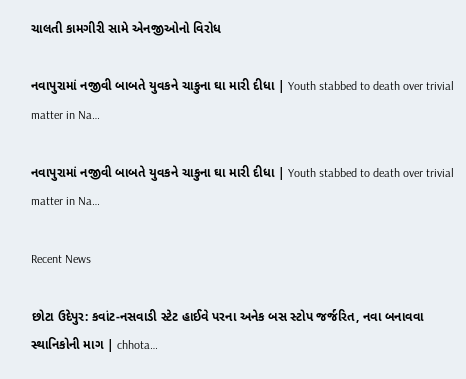ચાલતી કામગીરી સામે એનજીઓનો વિરોધ

નવાપુરામાં નજીવી બાબતે યુવકને ચાકુના ઘા મારી દીધા | Youth stabbed to death over trivial matter in Na…

નવાપુરામાં નજીવી બાબતે યુવકને ચાકુના ઘા મારી દીધા | Youth stabbed to death over trivial matter in Na…

Recent News

છોટા ઉદેપુર: કવાંટ-નસવાડી સ્ટેટ હાઈવે પરના અનેક બસ સ્ટોપ જર્જરિત, નવા બનાવવા સ્થાનિકોની માગ | chhota…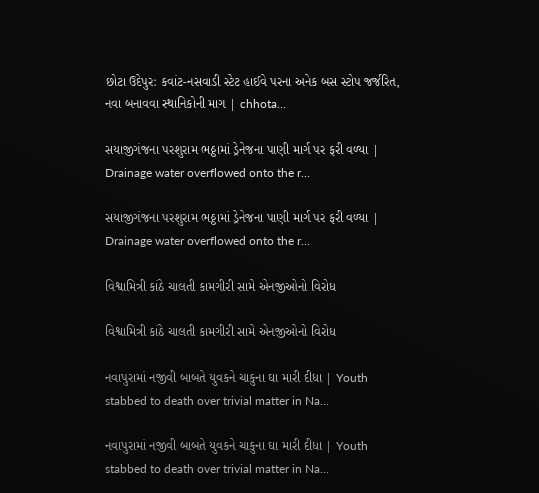છોટા ઉદેપુર: કવાંટ-નસવાડી સ્ટેટ હાઈવે પરના અનેક બસ સ્ટોપ જર્જરિત, નવા બનાવવા સ્થાનિકોની માગ | chhota…

સયાજીગંજના પરશુરામ ભઠ્ઠામાં ડ્રેનેજના પાણી માર્ગ પર ફરી વળ્યા | Drainage water overflowed onto the r…

સયાજીગંજના પરશુરામ ભઠ્ઠામાં ડ્રેનેજના પાણી માર્ગ પર ફરી વળ્યા | Drainage water overflowed onto the r…

વિશ્વામિત્રી કાંઠે ચાલતી કામગીરી સામે એનજીઓનો વિરોધ

વિશ્વામિત્રી કાંઠે ચાલતી કામગીરી સામે એનજીઓનો વિરોધ

નવાપુરામાં નજીવી બાબતે યુવકને ચાકુના ઘા મારી દીધા | Youth stabbed to death over trivial matter in Na…

નવાપુરામાં નજીવી બાબતે યુવકને ચાકુના ઘા મારી દીધા | Youth stabbed to death over trivial matter in Na…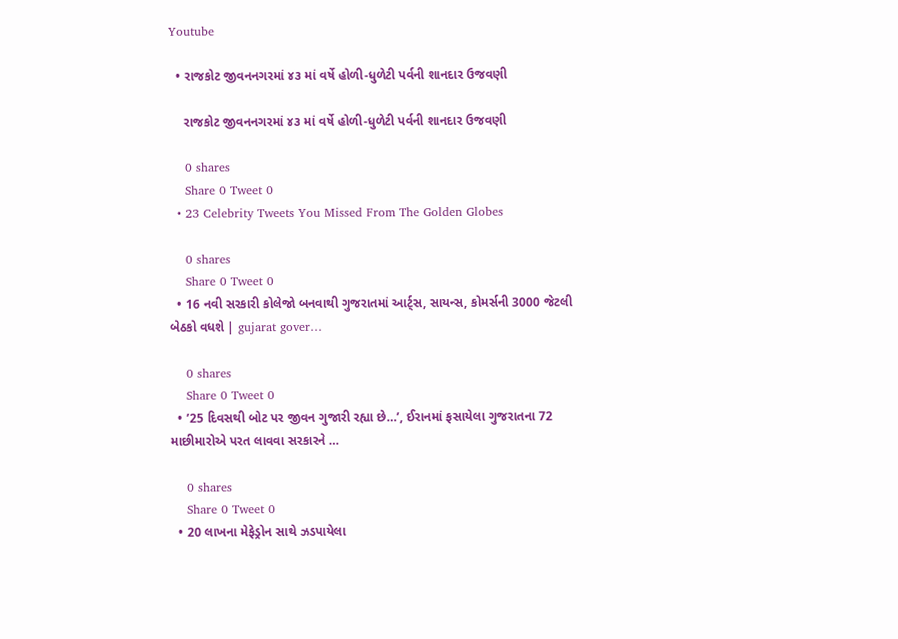Youtube

  • રાજકોટ જીવનનગરમાં ૪૩ માં વર્ષે હોળી-ધુળેટી પર્વની શાનદાર ઉજવણી

    રાજકોટ જીવનનગરમાં ૪૩ માં વર્ષે હોળી-ધુળેટી પર્વની શાનદાર ઉજવણી

    0 shares
    Share 0 Tweet 0
  • 23 Celebrity Tweets You Missed From The Golden Globes

    0 shares
    Share 0 Tweet 0
  • 16 નવી સરકારી કોલેજો બનવાથી ગુજરાતમાં આર્ટ્સ, સાયન્સ, કોમર્સની 3000 જેટલી બેઠકો વધશે | gujarat gover…

    0 shares
    Share 0 Tweet 0
  • ’25 દિવસથી બોટ પર જીવન ગુજારી રહ્યા છે…’, ઈરાનમાં ફસાયેલા ગુજરાતના 72 માછીમારોએ પરત લાવવા સરકારને …

    0 shares
    Share 0 Tweet 0
  • 20 લાખના મેફેડ્રોન સાથે ઝડપાયેલા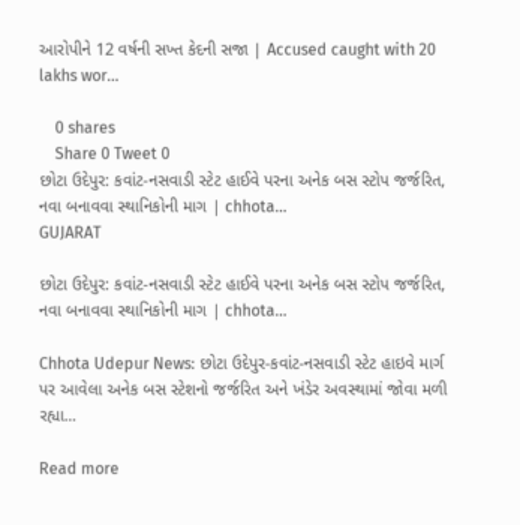આરોપીને 12 વર્ષની સખ્ત કેદની સજા | Accused caught with 20 lakhs wor…

    0 shares
    Share 0 Tweet 0
છોટા ઉદેપુર: કવાંટ-નસવાડી સ્ટેટ હાઈવે પરના અનેક બસ સ્ટોપ જર્જરિત, નવા બનાવવા સ્થાનિકોની માગ | chhota…
GUJARAT

છોટા ઉદેપુર: કવાંટ-નસવાડી સ્ટેટ હાઈવે પરના અનેક બસ સ્ટોપ જર્જરિત, નવા બનાવવા સ્થાનિકોની માગ | chhota…

Chhota Udepur News: છોટા ઉદેપુર-કવાંટ-નસવાડી સ્ટેટ હાઇવે માર્ગ પર આવેલા અનેક બસ સ્ટેશનો જર્જરિત અને ખંડેર અવસ્થામાં જોવા મળી રહ્યા...

Read more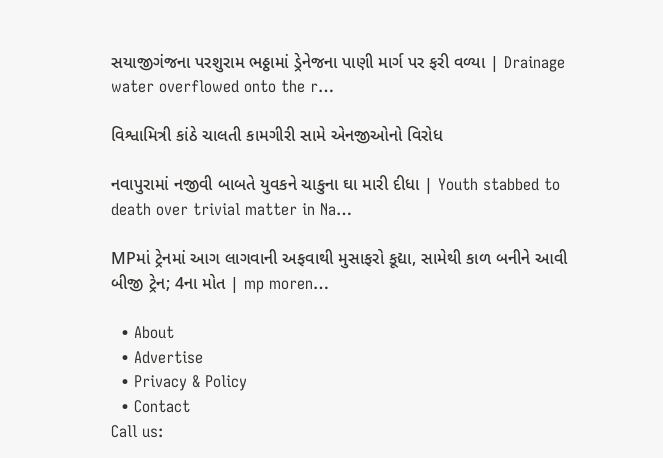સયાજીગંજના પરશુરામ ભઠ્ઠામાં ડ્રેનેજના પાણી માર્ગ પર ફરી વળ્યા | Drainage water overflowed onto the r…

વિશ્વામિત્રી કાંઠે ચાલતી કામગીરી સામે એનજીઓનો વિરોધ

નવાપુરામાં નજીવી બાબતે યુવકને ચાકુના ઘા મારી દીધા | Youth stabbed to death over trivial matter in Na…

MPમાં ટ્રેનમાં આગ લાગવાની અફવાથી મુસાફરો કૂદ્યા, સામેથી કાળ બનીને આવી બીજી ટ્રેન; 4ના મોત | mp moren…

  • About
  • Advertise
  • Privacy & Policy
  • Contact
Call us: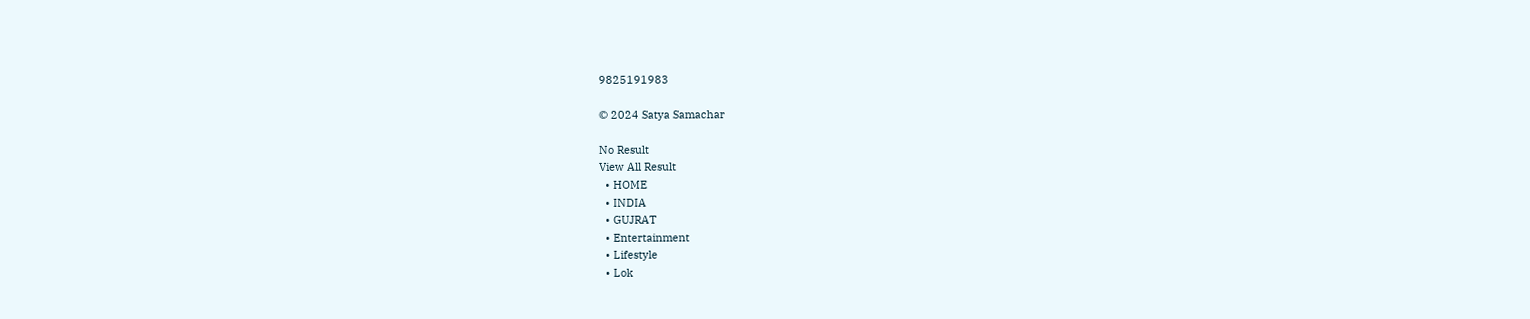9825191983

© 2024 Satya Samachar

No Result
View All Result
  • HOME
  • INDIA
  • GUJRAT
  • Entertainment
  • Lifestyle
  • Lok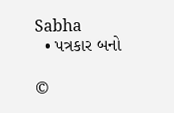Sabha
  • પત્રકાર બનો

©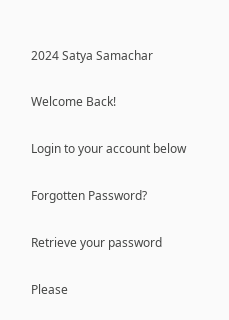2024 Satya Samachar

Welcome Back!

Login to your account below

Forgotten Password?

Retrieve your password

Please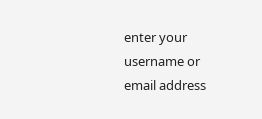enter your username or email address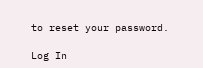to reset your password.

Log In